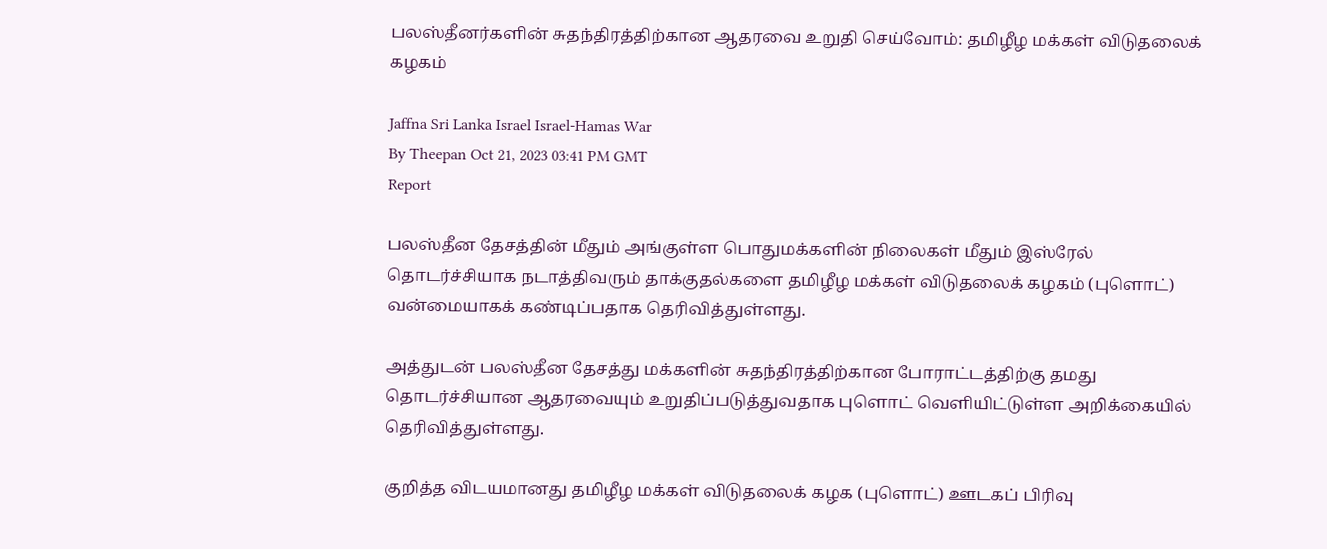பலஸ்தீனர்களின் சுதந்திரத்திற்கான ஆதரவை உறுதி செய்வோம்: தமிழீழ மக்கள் விடுதலைக் கழகம்

Jaffna Sri Lanka Israel Israel-Hamas War
By Theepan Oct 21, 2023 03:41 PM GMT
Report

பலஸ்தீன தேசத்தின் மீதும் அங்குள்ள பொதுமக்களின் நிலைகள் மீதும் இஸ்ரேல் தொடர்ச்சியாக நடாத்திவரும் தாக்குதல்களை தமிழீழ மக்கள் விடுதலைக் கழகம் (புளொட்) வன்மையாகக் கண்டிப்பதாக தெரிவித்துள்ளது.

அத்துடன் பலஸ்தீன தேசத்து மக்களின் சுதந்திரத்திற்கான போராட்டத்திற்கு தமது தொடர்ச்சியான ஆதரவையும் உறுதிப்படுத்துவதாக புளொட் வெளியிட்டுள்ள அறிக்கையில் தெரிவித்துள்ளது.

குறித்த விடயமானது தமிழீழ மக்கள் விடுதலைக் கழக (புளொட்) ஊடகப் பிரிவு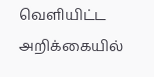வெளியிட்ட அறிக்கையில்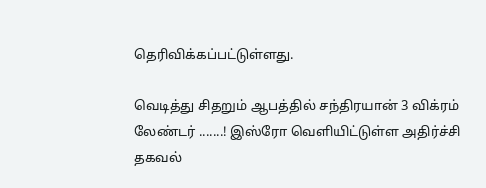தெரிவிக்கப்பட்டுள்ளது.

வெடித்து சிதறும் ஆபத்தில் சந்திரயான் 3 விக்ரம் லேண்டர் .......! இஸ்ரோ வெளியிட்டுள்ள அதிர்ச்சி தகவல்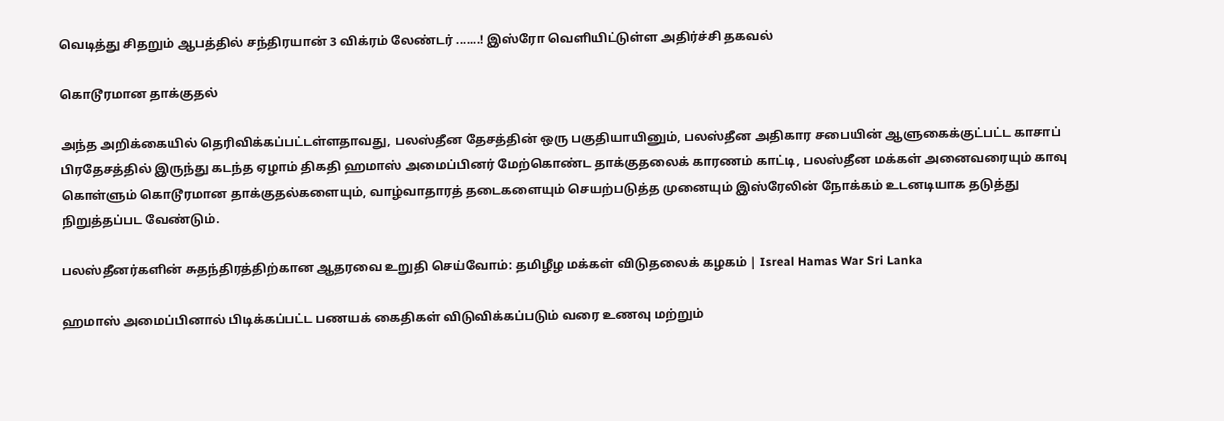வெடித்து சிதறும் ஆபத்தில் சந்திரயான் 3 விக்ரம் லேண்டர் .......! இஸ்ரோ வெளியிட்டுள்ள அதிர்ச்சி தகவல்

கொடூரமான தாக்குதல்

அந்த அறிக்கையில் தெரிவிக்கப்பட்டள்ளதாவது, பலஸ்தீன தேசத்தின் ஒரு பகுதியாயினும், பலஸ்தீன அதிகார சபையின் ஆளுகைக்குட்பட்ட காசாப் பிரதேசத்தில் இருந்து கடந்த ஏழாம் திகதி ஹமாஸ் அமைப்பினர் மேற்கொண்ட தாக்குதலைக் காரணம் காட்டி, பலஸ்தீன மக்கள் அனைவரையும் காவு கொள்ளும் கொடூரமான தாக்குதல்களையும், வாழ்வாதாரத் தடைகளையும் செயற்படுத்த முனையும் இஸ்ரேலின் நோக்கம் உடனடியாக தடுத்து நிறுத்தப்பட வேண்டும்.

பலஸ்தீனர்களின் சுதந்திரத்திற்கான ஆதரவை உறுதி செய்வோம்: தமிழீழ மக்கள் விடுதலைக் கழகம் | Isreal Hamas War Sri Lanka

ஹமாஸ் அமைப்பினால் பிடிக்கப்பட்ட பணயக் கைதிகள் விடுவிக்கப்படும் வரை உணவு மற்றும்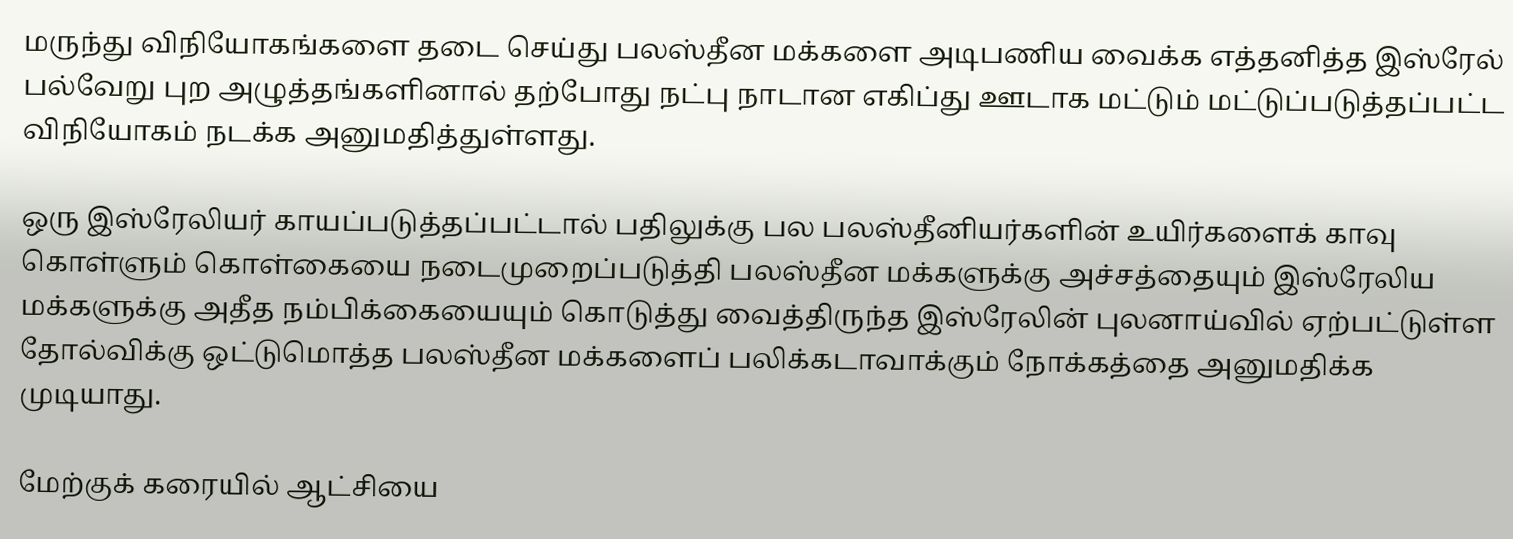மருந்து விநியோகங்களை தடை செய்து பலஸ்தீன மக்களை அடிபணிய வைக்க எத்தனித்த இஸ்ரேல் பல்வேறு புற அழுத்தங்களினால் தற்போது நட்பு நாடான எகிப்து ஊடாக மட்டும் மட்டுப்படுத்தப்பட்ட விநியோகம் நடக்க அனுமதித்துள்ளது.

ஒரு இஸ்ரேலியர் காயப்படுத்தப்பட்டால் பதிலுக்கு பல பலஸ்தீனியர்களின் உயிர்களைக் காவு கொள்ளும் கொள்கையை நடைமுறைப்படுத்தி பலஸ்தீன மக்களுக்கு அச்சத்தையும் இஸ்ரேலிய மக்களுக்கு அதீத நம்பிக்கையையும் கொடுத்து வைத்திருந்த இஸ்ரேலின் புலனாய்வில் ஏற்பட்டுள்ள தோல்விக்கு ஒட்டுமொத்த பலஸ்தீன மக்களைப் பலிக்கடாவாக்கும் நோக்கத்தை அனுமதிக்க முடியாது.

மேற்குக் கரையில் ஆட்சியை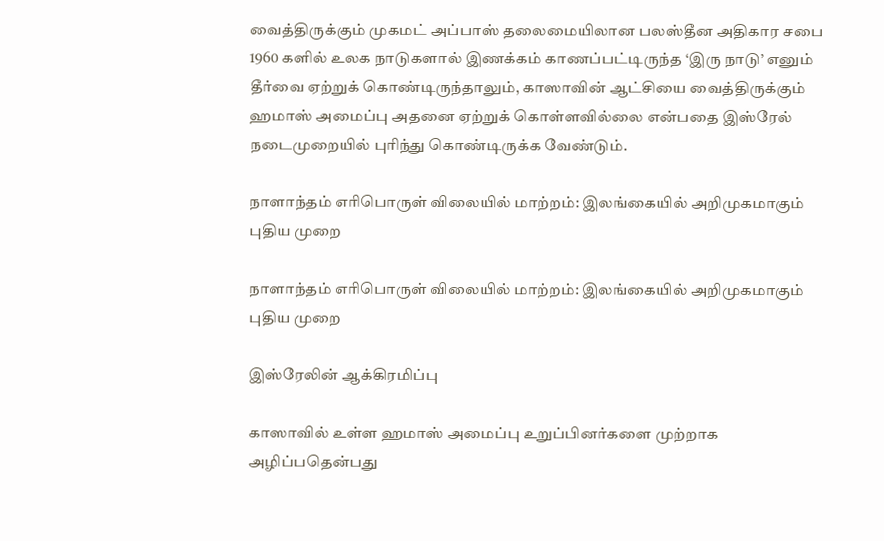வைத்திருக்கும் முகமட் அப்பாஸ் தலைமையிலான பலஸ்தீன அதிகார சபை 1960 களில் உலக நாடுகளால் இணக்கம் காணப்பட்டிருந்த ‘இரு நாடு’ எனும் தீர்வை ஏற்றுக் கொண்டிருந்தாலும், காஸாவின் ஆட்சியை வைத்திருக்கும் ஹமாஸ் அமைப்பு அதனை ஏற்றுக் கொள்ளவில்லை என்பதை இஸ்ரேல் நடைமுறையில் புரிந்து கொண்டிருக்க வேண்டும்.

நாளாந்தம் எரிபொருள் விலையில் மாற்றம்: இலங்கையில் அறிமுகமாகும் புதிய முறை

நாளாந்தம் எரிபொருள் விலையில் மாற்றம்: இலங்கையில் அறிமுகமாகும் புதிய முறை

இஸ்ரேலின் ஆக்கிரமிப்பு

காஸாவில் உள்ள ஹமாஸ் அமைப்பு உறுப்பினர்களை முற்றாக அழிப்பதென்பது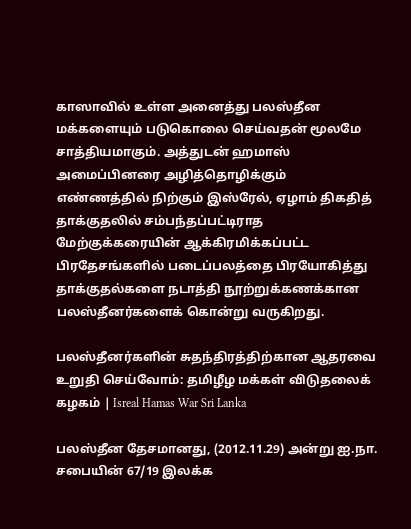காஸாவில் உள்ள அனைத்து பலஸ்தீன மக்களையும் படுகொலை செய்வதன் மூலமே சாத்தியமாகும். அத்துடன் ஹமாஸ் அமைப்பினரை அழித்தொழிக்கும் எண்ணத்தில் நிற்கும் இஸ்ரேல், ஏழாம் திகதித் தாக்குதலில் சம்பந்தப்பட்டிராத மேற்குக்கரையின் ஆக்கிரமிக்கப்பட்ட பிரதேசங்களில் படைப்பலத்தை பிரயோகித்து தாக்குதல்களை நடாத்தி நூற்றுக்கணக்கான பலஸ்தீனர்களைக் கொன்று வருகிறது.

பலஸ்தீனர்களின் சுதந்திரத்திற்கான ஆதரவை உறுதி செய்வோம்: தமிழீழ மக்கள் விடுதலைக் கழகம் | Isreal Hamas War Sri Lanka

பலஸ்தீன தேசமானது, (2012.11.29) அன்று ஐ.நா. சபையின் 67/19 இலக்க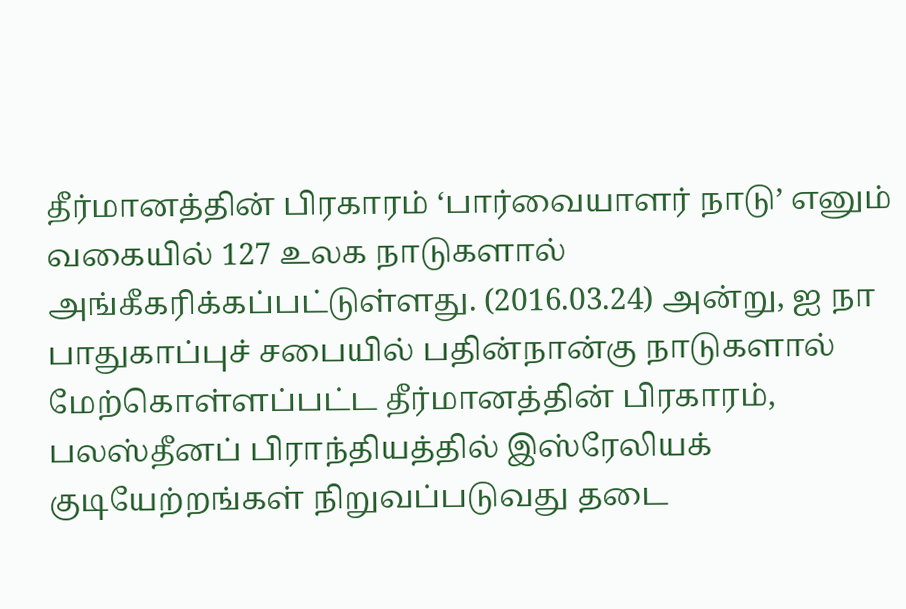தீர்மானத்தின் பிரகாரம் ‘பார்வையாளர் நாடு’ எனும் வகையில் 127 உலக நாடுகளால் அங்கீகரிக்கப்பட்டுள்ளது. (2016.03.24) அன்று, ஐ நா பாதுகாப்புச் சபையில் பதின்நான்கு நாடுகளால் மேற்கொள்ளப்பட்ட தீர்மானத்தின் பிரகாரம், பலஸ்தீனப் பிராந்தியத்தில் இஸ்ரேலியக் குடியேற்றங்கள் நிறுவப்படுவது தடை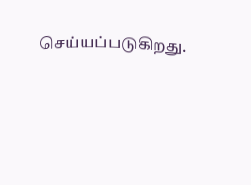செய்யப்படுகிறது.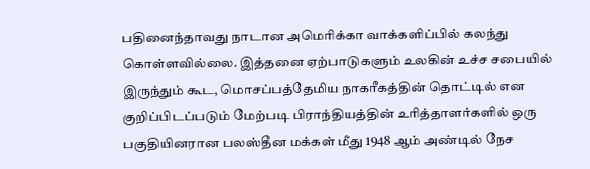பதினைந்தாவது நாடான அமெரிக்கா வாக்களிப்பில் கலந்து கொள்ளவில்லை. இத்தனை ஏற்பாடுகளும் உலகின் உச்ச சபையில் இருந்தும் கூட, மொசப்பத்தேமிய நாகரீகத்தின் தொட்டில் என குறிப்பிடப்படும் மேற்படி பிராந்தியத்தின் உரித்தாளர்களில் ஒரு பகுதியினரான பலஸ்தீன மக்கள் மீது 1948 ஆம் அண்டில் நேச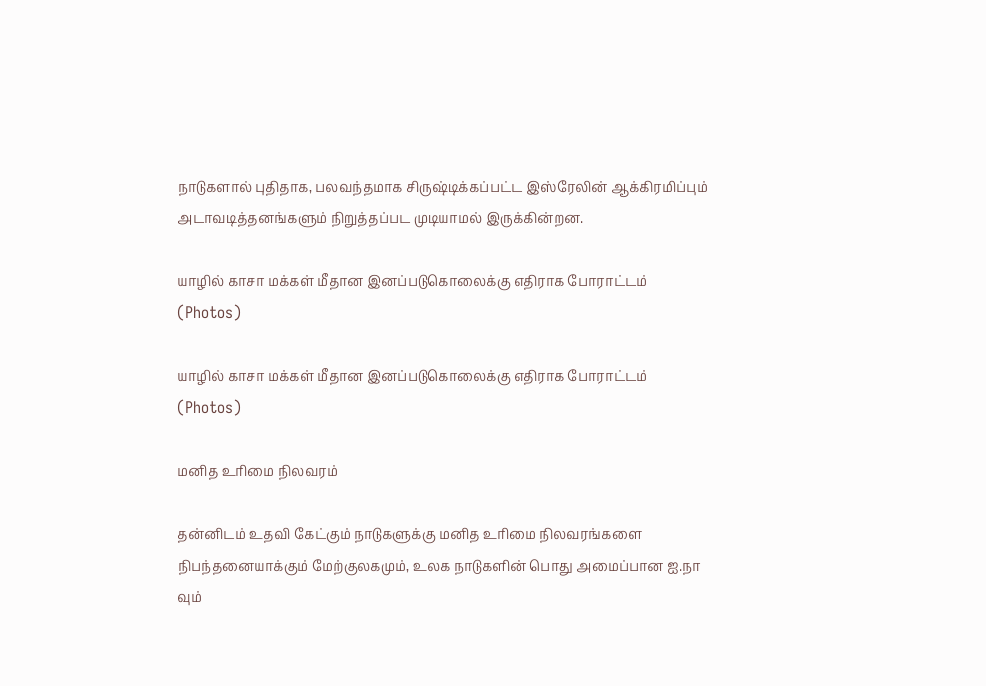நாடுகளால் புதிதாக, பலவந்தமாக சிருஷ்டிக்கப்பட்ட இஸ்ரேலின் ஆக்கிரமிப்பும் அடாவடித்தனங்களும் நிறுத்தப்பட முடியாமல் இருக்கின்றன.

யாழில் காசா மக்கள் மீதான இனப்படுகொலைக்கு எதிராக போராட்டம் (Photos)

யாழில் காசா மக்கள் மீதான இனப்படுகொலைக்கு எதிராக போராட்டம் (Photos)

மனித உரிமை நிலவரம்

தன்னிடம் உதவி கேட்கும் நாடுகளுக்கு மனித உரிமை நிலவரங்களை நிபந்தனையாக்கும் மேற்குலகமும், உலக நாடுகளின் பொது அமைப்பான ஐ.நா வும்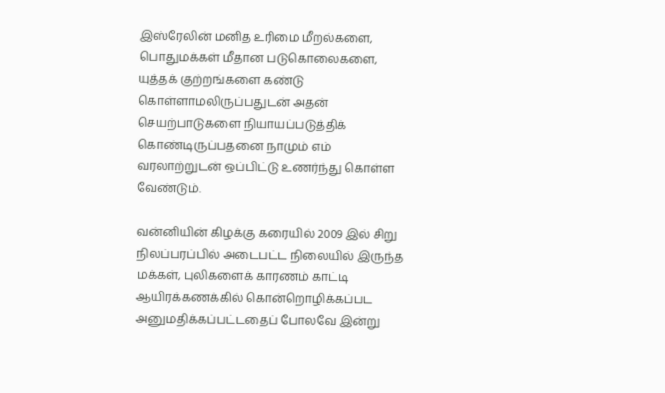இஸ்ரேலின் மனித உரிமை மீறல்களை, பொதுமக்கள் மீதான படுகொலைகளை, யுத்தக் குற்றங்களை கண்டு கொள்ளாமலிருப்பதுடன் அதன் செயற்பாடுகளை நியாயப்படுத்திக் கொண்டிருப்பதனை நாமும் எம் வரலாற்றுடன் ஒப்பிட்டு உணர்ந்து கொள்ள வேண்டும்.

வன்னியின் கிழக்கு கரையில் 2009 இல் சிறு நிலப்பரப்பில் அடைபட்ட நிலையில் இருந்த மக்கள், புலிகளைக் காரணம் காட்டி ஆயிரக்கணக்கில் கொன்றொழிக்கப்பட அனுமதிக்கப்பட்டதைப் போலவே இன்று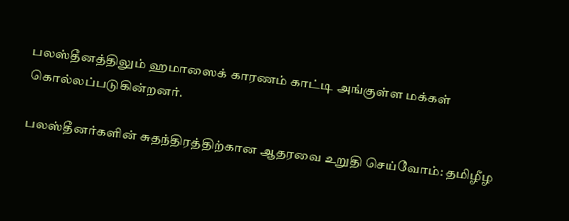பலஸ்தீனத்திலும் ஹமாஸைக் காரணம் காட்டி அங்குள்ள மக்கள் கொல்லப்படுகின்றனர்.

பலஸ்தீனர்களின் சுதந்திரத்திற்கான ஆதரவை உறுதி செய்வோம்: தமிழீழ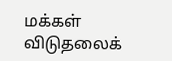மக்கள் விடுதலைக்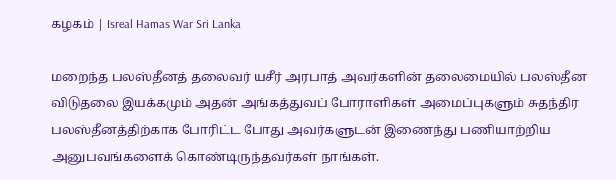கழகம் | Isreal Hamas War Sri Lanka

மறைந்த பலஸ்தீனத் தலைவர் யசீர் அரபாத் அவர்களின் தலைமையில் பலஸ்தீன விடுதலை இயக்கமும் அதன் அங்கத்துவப் போராளிகள் அமைப்புகளும் சுதந்திர பலஸ்தீனத்திற்காக போரிட்ட போது அவர்களுடன் இணைந்து பணியாற்றிய அனுபவங்களைக் கொண்டிருந்தவர்கள் நாங்கள்.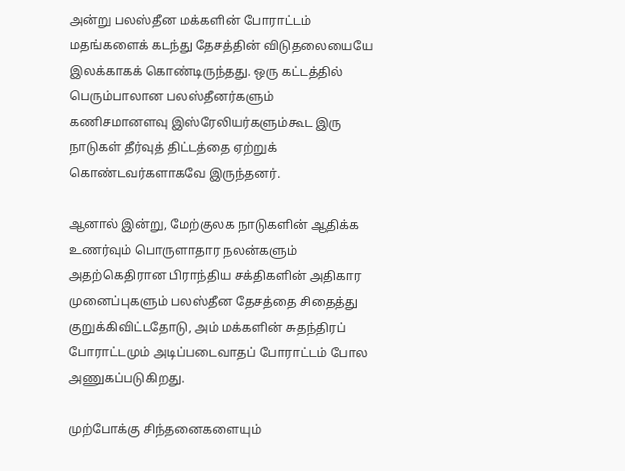அன்று பலஸ்தீன மக்களின் போராட்டம் மதங்களைக் கடந்து தேசத்தின் விடுதலையையே இலக்காகக் கொண்டிருந்தது. ஒரு கட்டத்தில் பெரும்பாலான பலஸ்தீனர்களும் கணிசமானளவு இஸ்ரேலியர்களும்கூட இரு நாடுகள் தீர்வுத் திட்டத்தை ஏற்றுக் கொண்டவர்களாகவே இருந்தனர்.

ஆனால் இன்று, மேற்குலக நாடுகளின் ஆதிக்க உணர்வும் பொருளாதார நலன்களும் அதற்கெதிரான பிராந்திய சக்திகளின் அதிகார முனைப்புகளும் பலஸ்தீன தேசத்தை சிதைத்து குறுக்கிவிட்டதோடு, அம் மக்களின் சுதந்திரப் போராட்டமும் அடிப்படைவாதப் போராட்டம் போல அணுகப்படுகிறது.

முற்போக்கு சிந்தனைகளையும்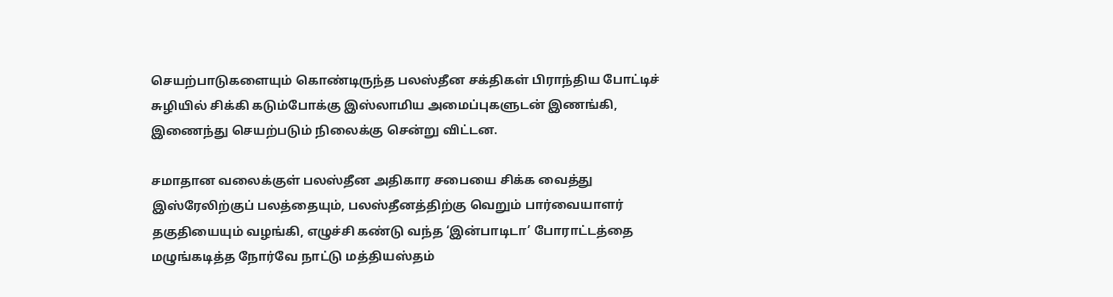செயற்பாடுகளையும் கொண்டிருந்த பலஸ்தீன சக்திகள் பிராந்திய போட்டிச் சுழியில் சிக்கி கடும்போக்கு இஸ்லாமிய அமைப்புகளுடன் இணங்கி, இணைந்து செயற்படும் நிலைக்கு சென்று விட்டன.

சமாதான வலைக்குள் பலஸ்தீன அதிகார சபையை சிக்க வைத்து இஸ்ரேலிற்குப் பலத்தையும், பலஸ்தீனத்திற்கு வெறும் பார்வையாளர் தகுதியையும் வழங்கி, எழுச்சி கண்டு வந்த ‘இன்பாடிடா’ போராட்டத்தை மழுங்கடித்த நோர்வே நாட்டு மத்தியஸ்தம்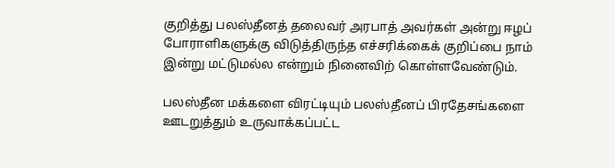குறித்து பலஸ்தீனத் தலைவர் அரபாத் அவர்கள் அன்று ஈழப் போராளிகளுக்கு விடுத்திருந்த எச்சரிக்கைக் குறிப்பை நாம் இன்று மட்டுமல்ல என்றும் நினைவிற் கொள்ளவேண்டும்.

பலஸ்தீன மக்களை விரட்டியும் பலஸ்தீனப் பிரதேசங்களை ஊடறுத்தும் உருவாக்கப்பட்ட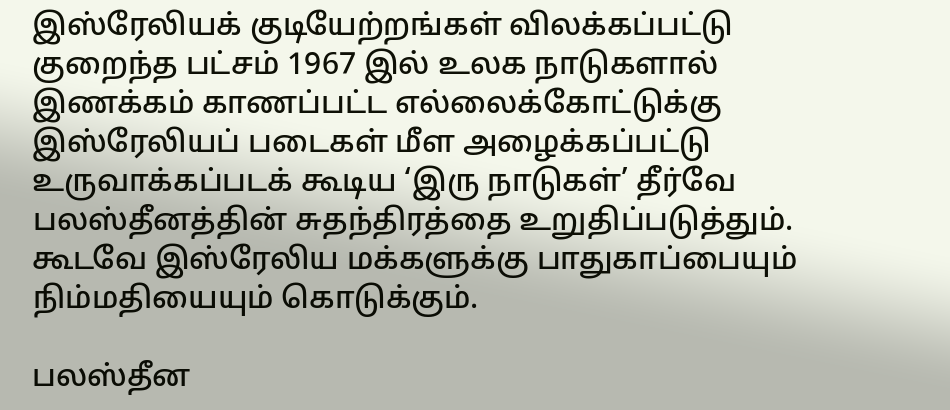இஸ்ரேலியக் குடியேற்றங்கள் விலக்கப்பட்டு குறைந்த பட்சம் 1967 இல் உலக நாடுகளால் இணக்கம் காணப்பட்ட எல்லைக்கோட்டுக்கு இஸ்ரேலியப் படைகள் மீள அழைக்கப்பட்டு உருவாக்கப்படக் கூடிய ‘இரு நாடுகள்’ தீர்வே பலஸ்தீனத்தின் சுதந்திரத்தை உறுதிப்படுத்தும். கூடவே இஸ்ரேலிய மக்களுக்கு பாதுகாப்பையும் நிம்மதியையும் கொடுக்கும்.

பலஸ்தீன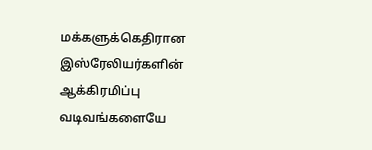மக்களுக்கெதிரான இஸ்ரேலியர்களின் ஆக்கிரமிப்பு வடிவங்களையே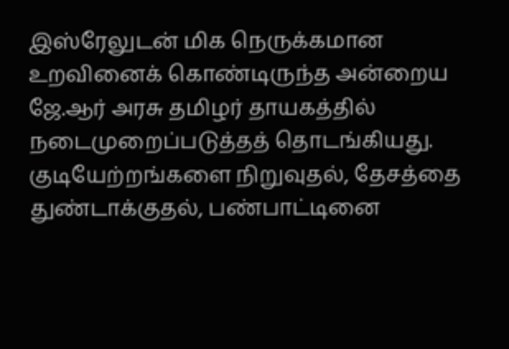இஸ்ரேலுடன் மிக நெருக்கமான உறவினைக் கொண்டிருந்த அன்றைய ஜே.ஆர் அரசு தமிழர் தாயகத்தில் நடைமுறைப்படுத்தத் தொடங்கியது. குடியேற்றங்களை நிறுவுதல், தேசத்தை துண்டாக்குதல், பண்பாட்டினை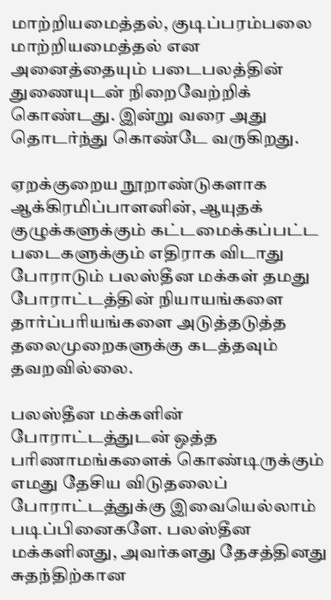மாற்றியமைத்தல், குடிப்பரம்பலை மாற்றியமைத்தல் என அனைத்தையும் படைபலத்தின் துணையுடன் நிறைவேற்றிக் கொண்டது. இன்று வரை அது தொடர்ந்து கொண்டே வருகிறது.

ஏறக்குறைய நூறாண்டுகளாக ஆக்கிரமிப்பாளனின், ஆயுதக் குழுக்களுக்கும் கட்டமைக்கப்பட்ட படைகளுக்கும் எதிராக விடாது போராடும் பலஸ்தீன மக்கள் தமது போராட்டத்தின் நியாயங்களை தார்ப்பரியங்களை அடுத்தடுத்த தலைமுறைகளுக்கு கடத்தவும் தவறவில்லை.

பலஸ்தீன மக்களின் போராட்டத்துடன் ஒத்த பரிணாமங்களைக் கொண்டிருக்கும் எமது தேசிய விடுதலைப் போராட்டத்துக்கு இவையெல்லாம் படிப்பினைகளே. பலஸ்தீன மக்களினது, அவர்களது தேசத்தினது சுதந்திற்கான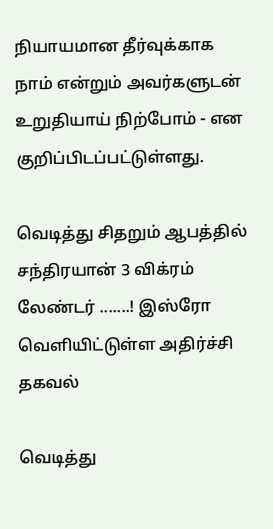நியாயமான தீர்வுக்காக நாம் என்றும் அவர்களுடன் உறுதியாய் நிற்போம் - என குறிப்பிடப்பட்டுள்ளது.

வெடித்து சிதறும் ஆபத்தில் சந்திரயான் 3 விக்ரம் லேண்டர் .......! இஸ்ரோ வெளியிட்டுள்ள அதிர்ச்சி தகவல்

வெடித்து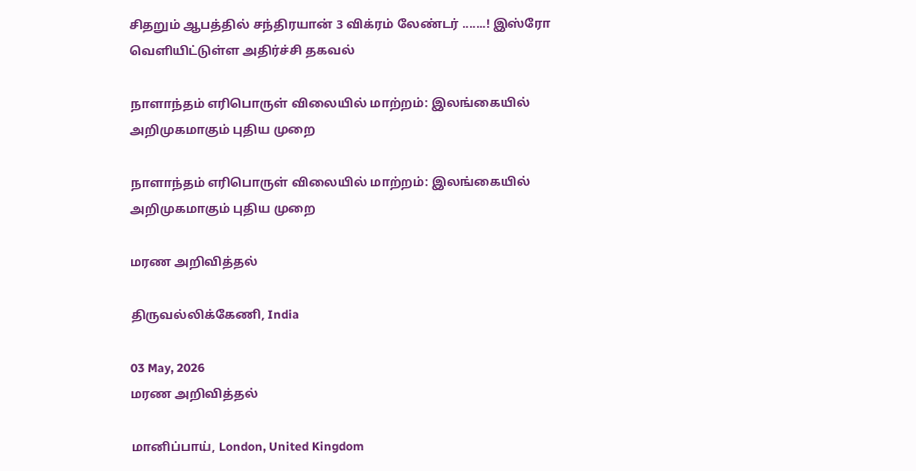சிதறும் ஆபத்தில் சந்திரயான் 3 விக்ரம் லேண்டர் .......! இஸ்ரோ வெளியிட்டுள்ள அதிர்ச்சி தகவல்

நாளாந்தம் எரிபொருள் விலையில் மாற்றம்: இலங்கையில் அறிமுகமாகும் புதிய முறை

நாளாந்தம் எரிபொருள் விலையில் மாற்றம்: இலங்கையில் அறிமுகமாகும் புதிய முறை

மரண அறிவித்தல்

திருவல்லிக்கேணி, India

03 May, 2026
மரண அறிவித்தல்

மானிப்பாய், London, United Kingdom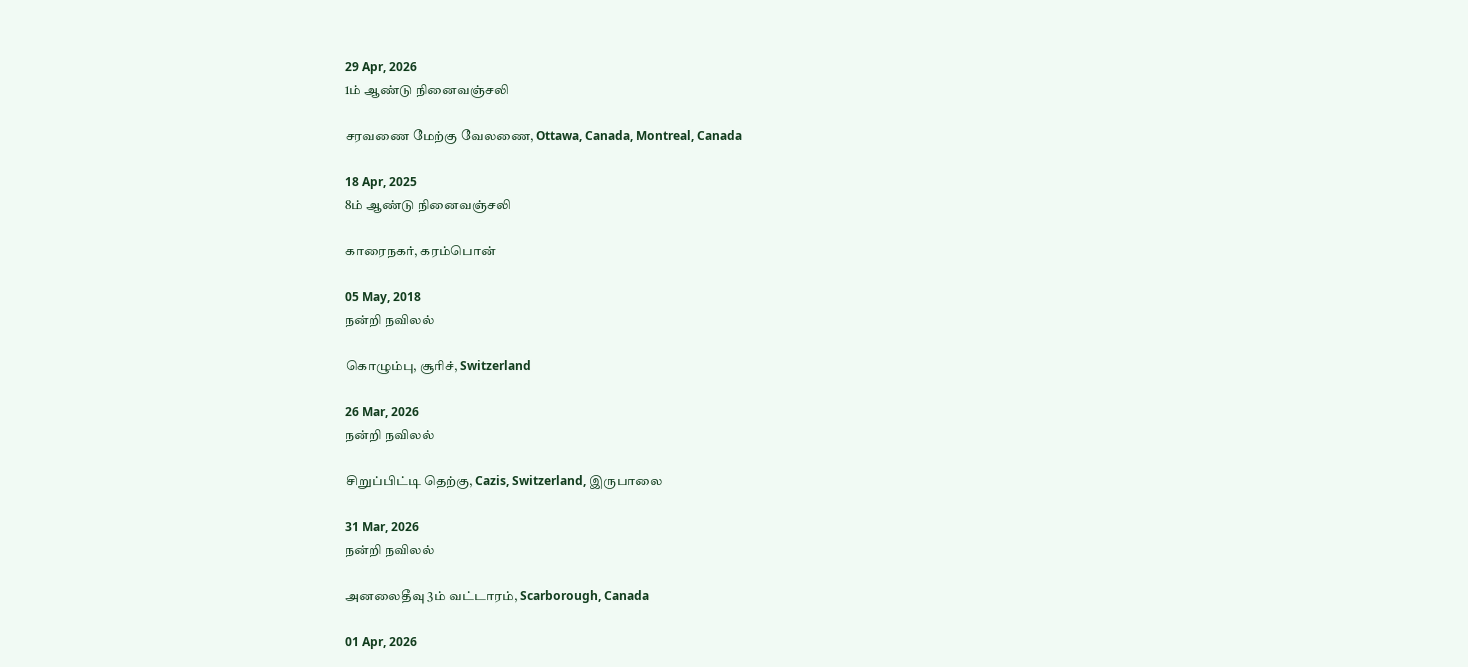29 Apr, 2026
1ம் ஆண்டு நினைவஞ்சலி

சரவணை மேற்கு வேலணை, Ottawa, Canada, Montreal, Canada

18 Apr, 2025
8ம் ஆண்டு நினைவஞ்சலி

காரைநகர், கரம்பொன்

05 May, 2018
நன்றி நவிலல்

கொழும்பு, சூரிச், Switzerland

26 Mar, 2026
நன்றி நவிலல்

சிறுப்பிட்டி தெற்கு, Cazis, Switzerland, இருபாலை

31 Mar, 2026
நன்றி நவிலல்

அனலைதீவு 3ம் வட்டாரம், Scarborough, Canada

01 Apr, 2026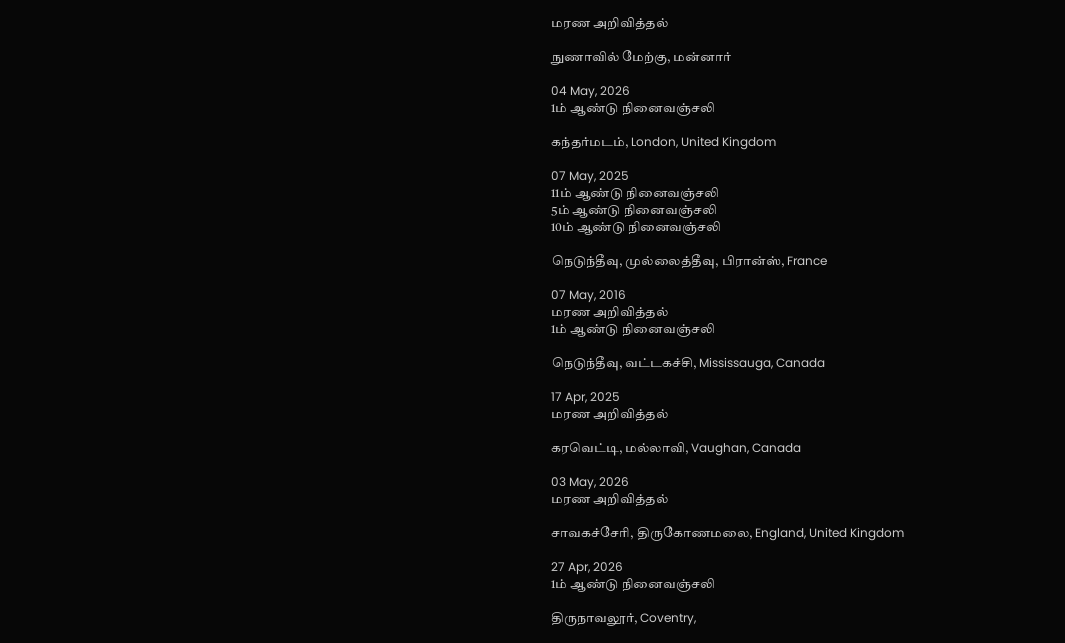மரண அறிவித்தல்

நுணாவில் மேற்கு, மன்னார்

04 May, 2026
1ம் ஆண்டு நினைவஞ்சலி

கந்தர்மடம், London, United Kingdom

07 May, 2025
11ம் ஆண்டு நினைவஞ்சலி
5ம் ஆண்டு நினைவஞ்சலி
10ம் ஆண்டு நினைவஞ்சலி

நெடுந்தீவு, முல்லைத்தீவு, பிரான்ஸ், France

07 May, 2016
மரண அறிவித்தல்
1ம் ஆண்டு நினைவஞ்சலி

நெடுந்தீவு, வட்டகச்சி, Mississauga, Canada

17 Apr, 2025
மரண அறிவித்தல்

கரவெட்டி, மல்லாவி, Vaughan, Canada

03 May, 2026
மரண அறிவித்தல்

சாவகச்சேரி, திருகோணமலை, England, United Kingdom

27 Apr, 2026
1ம் ஆண்டு நினைவஞ்சலி

திருநாவலூர், Coventry,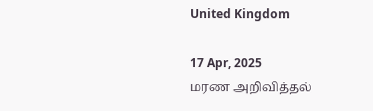United Kingdom

17 Apr, 2025
மரண அறிவித்தல்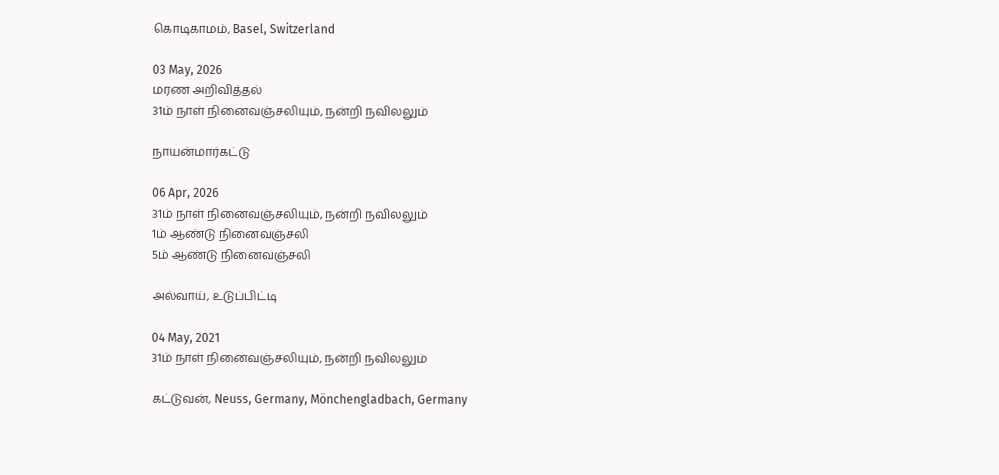கொடிகாமம், Basel, Switzerland

03 May, 2026
மரண அறிவித்தல்
31ம் நாள் நினைவஞ்சலியும், நன்றி நவிலலும்

நாயன்மார்கட்டு

06 Apr, 2026
31ம் நாள் நினைவஞ்சலியும், நன்றி நவிலலும்
1ம் ஆண்டு நினைவஞ்சலி
5ம் ஆண்டு நினைவஞ்சலி

அல்வாய், உடுப்பிட்டி

04 May, 2021
31ம் நாள் நினைவஞ்சலியும், நன்றி நவிலலும்

கட்டுவன், Neuss, Germany, Mönchengladbach, Germany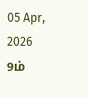05 Apr, 2026
9ம்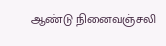ஆண்டு நினைவஞ்சலி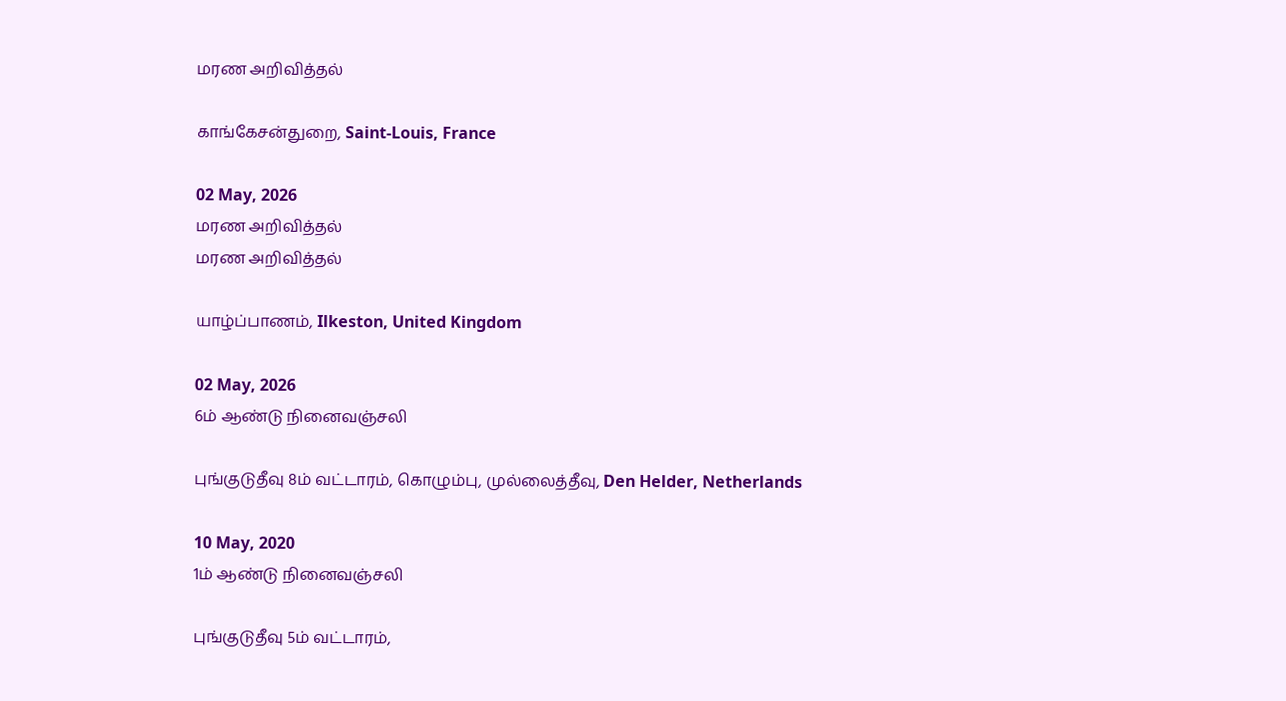மரண அறிவித்தல்

காங்கேசன்துறை, Saint-Louis, France

02 May, 2026
மரண அறிவித்தல்
மரண அறிவித்தல்

யாழ்ப்பாணம், Ilkeston, United Kingdom

02 May, 2026
6ம் ஆண்டு நினைவஞ்சலி

புங்குடுதீவு 8ம் வட்டாரம், கொழும்பு, முல்லைத்தீவு, Den Helder, Netherlands

10 May, 2020
1ம் ஆண்டு நினைவஞ்சலி

புங்குடுதீவு 5ம் வட்டாரம்,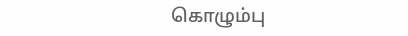கொழும்பு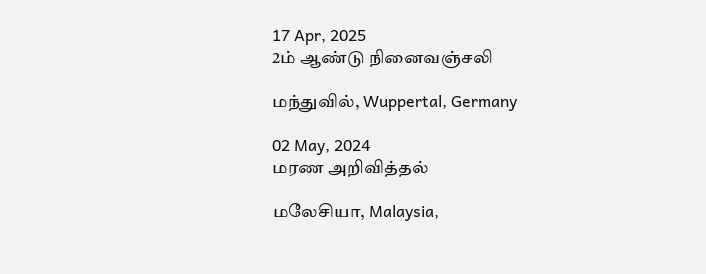17 Apr, 2025
2ம் ஆண்டு நினைவஞ்சலி

மந்துவில், Wuppertal, Germany

02 May, 2024
மரண அறிவித்தல்

மலேசியா, Malaysia,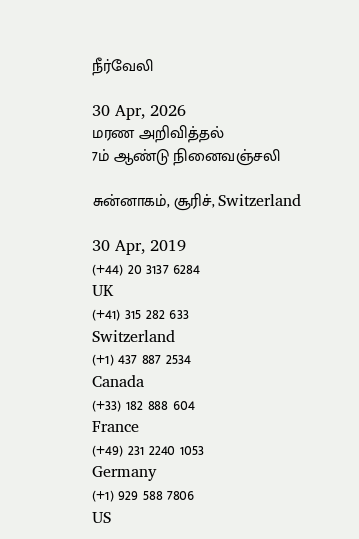நீர்வேலி

30 Apr, 2026
மரண அறிவித்தல்
7ம் ஆண்டு நினைவஞ்சலி

சுன்னாகம், சூரிச், Switzerland

30 Apr, 2019
(+44) 20 3137 6284
UK
(+41) 315 282 633
Switzerland
(+1) 437 887 2534
Canada
(+33) 182 888 604
France
(+49) 231 2240 1053
Germany
(+1) 929 588 7806
US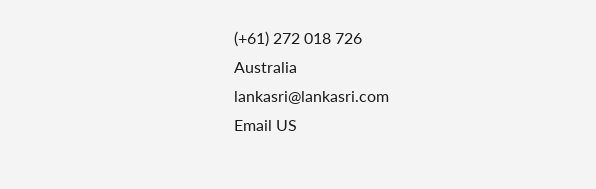(+61) 272 018 726
Australia
lankasri@lankasri.com
Email US